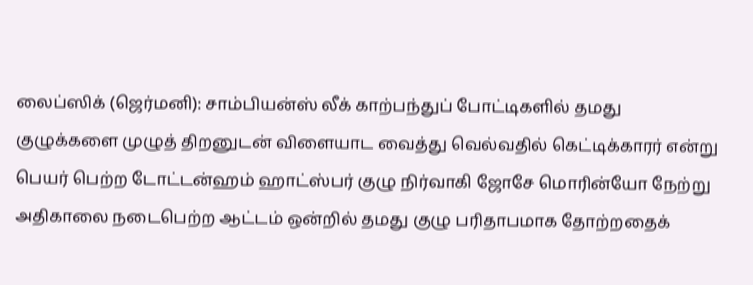லைப்ஸிக் (ஜெர்மனி): சாம்பியன்ஸ் லீக் காற்பந்துப் போட்டிகளில் தமது குழுக்களை முழுத் திறனுடன் விளையாட வைத்து வெல்வதில் கெட்டிக்காரர் என்று பெயர் பெற்ற டோட்டன்ஹம் ஹாட்ஸ்பர் குழு நிர்வாகி ஜோசே மொரின்யோ நேற்று அதிகாலை நடைபெற்ற ஆட்டம் ஒன்றில் தமது குழு பரிதாபமாக தோற்றதைக்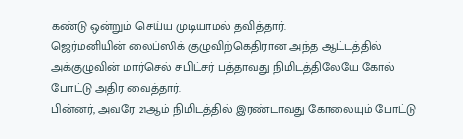கண்டு ஒன்றும் செய்ய முடியாமல் தவித்தார்.
ஜெர்மனியின் லைப்ஸிக் குழுவிற்கெதிரான அந்த ஆட்டத்தில் அக்குழுவின் மார்செல் சபிட்சர் பத்தாவது நிமிடத்திலேயே கோல் போட்டு அதிர வைத்தார்.
பின்னர், அவரே 21ஆம் நிமிடத்தில் இரண்டாவது கோலையும் போட்டு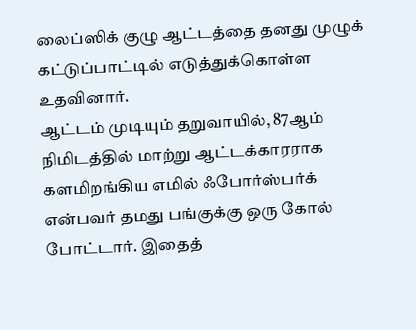லைப்ஸிக் குழு ஆட்டத்தை தனது முழுக் கட்டுப்பாட்டில் எடுத்துக்கொள்ள உதவினார்.
ஆட்டம் முடியும் தறுவாயில், 87ஆம் நிமிடத்தில் மாற்று ஆட்டக்காரராக களமிறங்கிய எமில் ஃபோர்ஸ்பர்க் என்பவர் தமது பங்குக்கு ஒரு கோல் போட்டார். இதைத்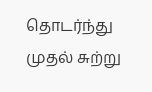தொடர்ந்து முதல் சுற்று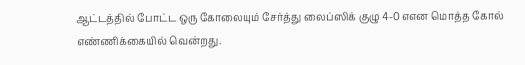ஆட்டத்தில் போட்ட ஒரு கோலையும் சேர்த்து லைப்ஸிக் குழு 4-0 எஎன மொத்த கோல் எண்ணிக்கையில் வென்றது.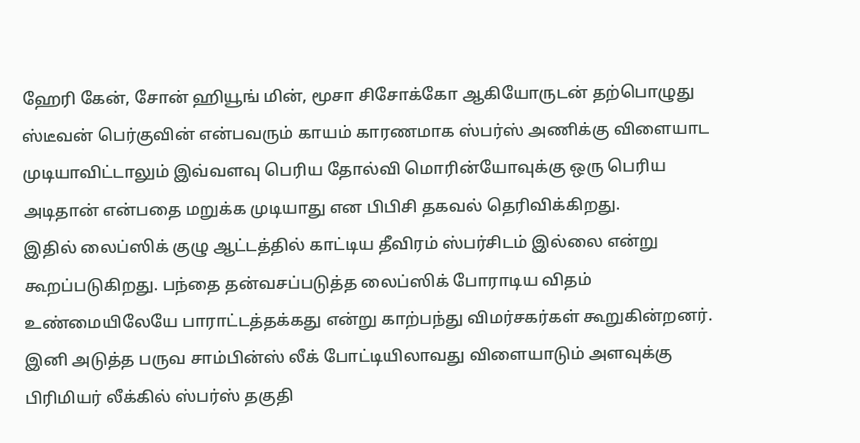ஹேரி கேன், சோன் ஹியூங் மின், மூசா சிசோக்கோ ஆகியோருடன் தற்பொழுது ஸ்டீவன் பெர்குவின் என்பவரும் காயம் காரணமாக ஸ்பர்ஸ் அணிக்கு விளையாட முடியாவிட்டாலும் இவ்வளவு பெரிய தோல்வி மொரின்யோவுக்கு ஒரு பெரிய அடிதான் என்பதை மறுக்க முடியாது என பிபிசி தகவல் தெரிவிக்கிறது.
இதில் லைப்ஸிக் குழு ஆட்டத்தில் காட்டிய தீவிரம் ஸ்பர்சிடம் இல்லை என்று கூறப்படுகிறது. பந்தை தன்வசப்படுத்த லைப்ஸிக் போராடிய விதம் உண்மையிலேயே பாராட்டத்தக்கது என்று காற்பந்து விமர்சகர்கள் கூறுகின்றனர்.
இனி அடுத்த பருவ சாம்பின்ஸ் லீக் போட்டியிலாவது விளையாடும் அளவுக்கு பிரிமியர் லீக்கில் ஸ்பர்ஸ் தகுதி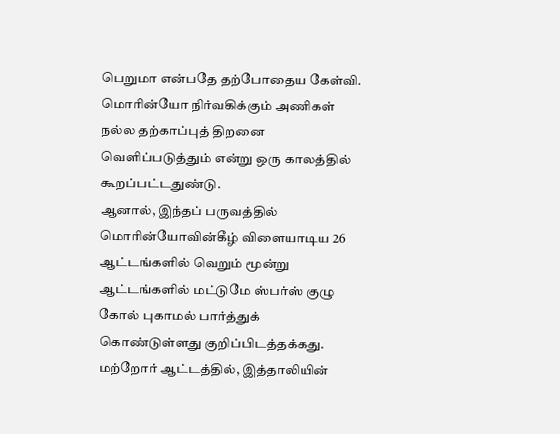பெறுமா என்பதே தற்போதைய கேள்வி.
மொரின்யோ நிர்வகிக்கும் அணிகள் நல்ல தற்காப்புத் திறனை வெளிப்படுத்தும் என்று ஒரு காலத்தில் கூறப்பட்டதுண்டு.
ஆனால், இந்தப் பருவத்தில் மொரின்யோவின்கீழ் விளையாடிய 26 ஆட்டங்களில் வெறும் மூன்று ஆட்டங்களில் மட்டுமே ஸ்பர்ஸ் குழு கோல் புகாமல் பார்த்துக் கொண்டுள்ளது குறிப்பிடத்தக்கது.
மற்றோர் ஆட்டத்தில், இத்தாலியின்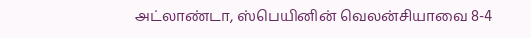அட்லாண்டா, ஸ்பெயினின் வெலன்சியாவை 8-4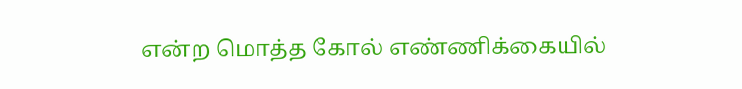என்ற மொத்த கோல் எண்ணிக்கையில்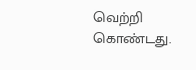வெற்றி கொண்டது.